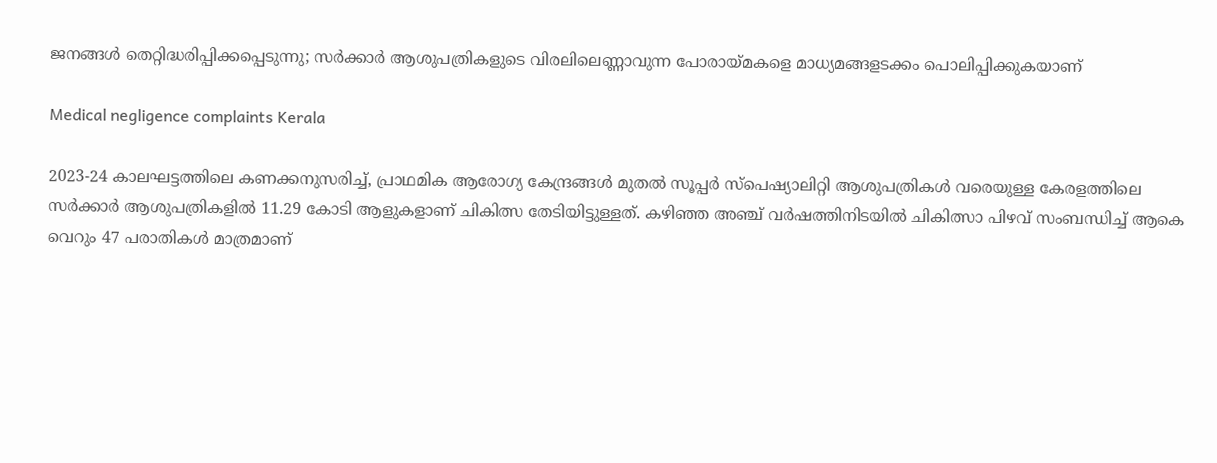ജനങ്ങൾ തെറ്റിദ്ധരിപ്പിക്കപ്പെടുന്നു; സർക്കാർ ആശുപത്രികളുടെ വിരലിലെണ്ണാവുന്ന പോരായ്മകളെ മാധ്യമങ്ങളടക്കം പൊലിപ്പിക്കുകയാണ്

Medical negligence complaints Kerala

2023-24 കാലഘട്ടത്തിലെ കണക്കനുസരിച്ച്, പ്രാഥമിക ആരോഗ്യ കേന്ദ്രങ്ങൾ മുതൽ സൂപ്പർ സ്പെഷ്യാലിറ്റി ആശുപത്രികൾ വരെയുള്ള കേരളത്തിലെ സർക്കാർ ആശുപത്രികളിൽ 11.29 കോടി ആളുകളാണ് ചികിത്സ തേടിയിട്ടുള്ളത്. കഴിഞ്ഞ അഞ്ച് വർഷത്തിനിടയിൽ ചികിത്സാ പിഴവ് സംബന്ധിച്ച് ആകെ വെറും 47 പരാതികൾ മാത്രമാണ്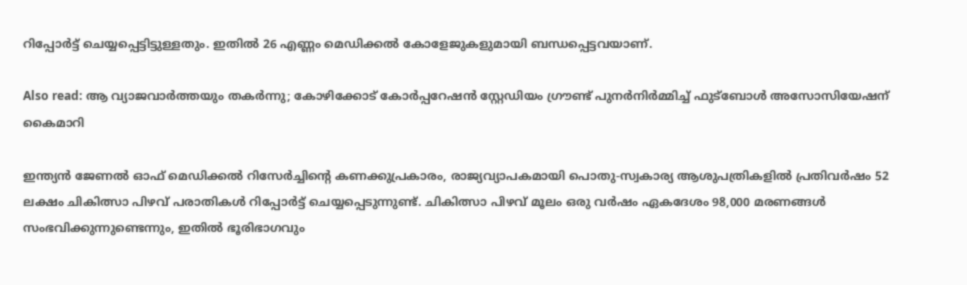റിപ്പോർട്ട് ചെയ്യപ്പെട്ടിട്ടുള്ളതും. ഇതിൽ 26 എണ്ണം മെഡിക്കൽ കോളേജുകളുമായി ബന്ധപ്പെട്ടവയാണ്.

Also read: ആ വ്യാജവാർത്തയും തകർന്നു; കോഴിക്കോട് കോർപ്പറേഷൻ സ്റ്റേഡിയം ഗ്രൗണ്ട് പുനർനിർമ്മിച്ച് ഫുട്ബോൾ അസോസിയേഷന് കൈമാറി

ഇന്ത്യൻ ജേണൽ ഓഫ് മെഡിക്കൽ റിസേർച്ചിന്റെ കണക്കുപ്രകാരം, രാജ്യവ്യാപകമായി പൊതു-സ്വകാര്യ ആശുപത്രികളിൽ പ്രതിവർഷം 52 ലക്ഷം ചികിത്സാ പിഴവ് പരാതികൾ റിപ്പോർട്ട് ചെയ്യപ്പെടുന്നുണ്ട്. ചികിത്സാ പിഴവ് മൂലം ഒരു വർഷം ഏകദേശം 98,000 മരണങ്ങൾ സംഭവിക്കുന്നുണ്ടെന്നും, ഇതിൽ ഭൂരിഭാഗവും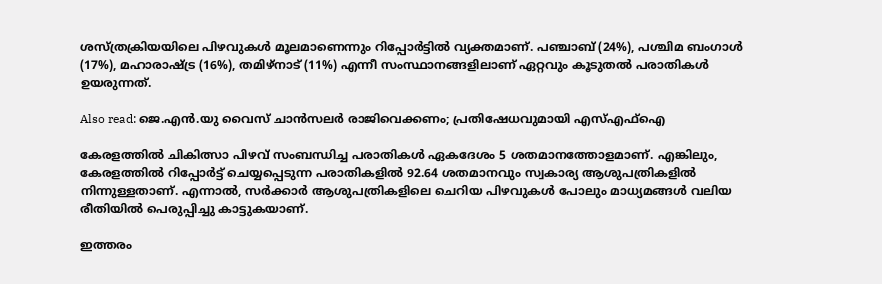ശസ്ത്രക്രിയയിലെ പിഴവുകൾ മൂലമാണെന്നും റിപ്പോർട്ടിൽ വ്യക്തമാണ്. പഞ്ചാബ് (24%), പശ്ചിമ ബംഗാൾ (17%), മഹാരാഷ്ട്ര (16%), തമിഴ്നാട് (11%) എന്നീ സംസ്ഥാനങ്ങളിലാണ് ഏറ്റവും കൂടുതൽ പരാതികൾ ഉയരുന്നത്.

Also read: ജെ.എൻ.യു വൈസ് ചാൻസലർ രാജിവെക്കണം; പ്രതിഷേധവുമായി എസ്എഫ്ഐ

കേരളത്തിൽ ചികിത്സാ പിഴവ് സംബന്ധിച്ച പരാതികൾ ഏകദേശം 5 ശതമാനത്തോളമാണ്. എങ്കിലും, കേരളത്തിൽ റിപ്പോർട്ട് ചെയ്യപ്പെടുന്ന പരാതികളിൽ 92.64 ശതമാനവും സ്വകാര്യ ആശുപത്രികളിൽ നിന്നുള്ളതാണ്. എന്നാൽ, സർക്കാർ ആശുപത്രികളിലെ ചെറിയ പിഴവുകൾ പോലും മാധ്യമങ്ങൾ വലിയ രീതിയിൽ പെരുപ്പിച്ചു കാട്ടുകയാണ്.

ഇത്തരം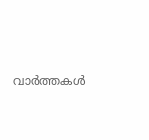വാർത്തകൾ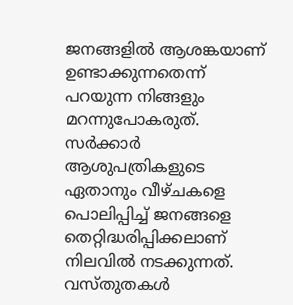ജനങ്ങളിൽ ആശങ്കയാണ് ഉണ്ടാക്കുന്നതെന്ന് പറയുന്ന നിങ്ങളും മറന്നുപോകരുത്. സർക്കാർ ആശുപത്രികളുടെ ഏതാനും വീഴ്ചകളെ പൊലിപ്പിച്ച് ജനങ്ങളെ തെറ്റിദ്ധരിപ്പിക്കലാണ് നിലവിൽ നടക്കുന്നത്. വസ്തുതകൾ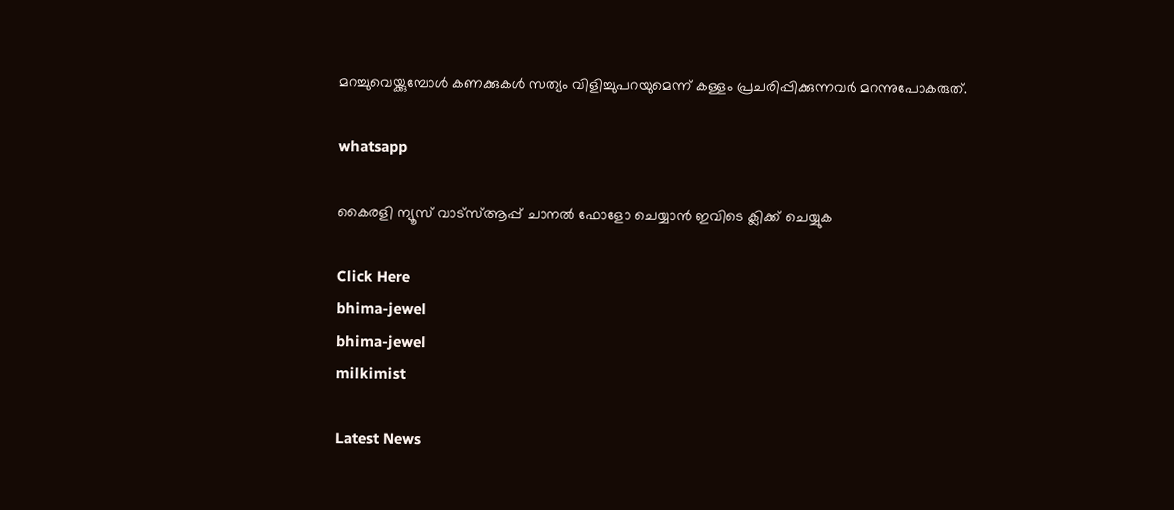മറച്ചുവെയ്ക്കുമ്പോൾ കണക്കുകൾ സത്യം വിളിച്ചുപറയുമെന്ന് കള്ളം പ്രചരിപ്പിക്കുന്നവർ മറന്നുപോകരുത്.

whatsapp

കൈരളി ന്യൂസ് വാട്‌സ്ആപ്പ് ചാനല്‍ ഫോളോ ചെയ്യാന്‍ ഇവിടെ ക്ലിക്ക് ചെയ്യുക

Click Here
bhima-jewel
bhima-jewel
milkimist

Latest News